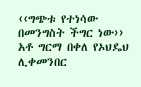‹‹ግጭቱ የተነሳው በመንግስት ችግር ነው›› አቶ ግርማ በቀለ የኦህዴህ ሊቀመንበር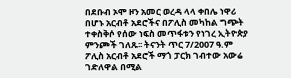በደቡብ ኦሞ ዞን አመር ወረዳ ላላ ቀበሌ ነዋሪ በሆኑ አርብቶ አደሮችና በፖሊስ መካከል ግጭት ተቀስቅሶ የሰው ነፍስ መጥፋቱን የነገረ ኢትዮጵያ ምንጮች ገለጹ፡፡ ትናንት ጥር 7/2007 ዓ.ም ፖሊስ አርብቶ አደሮች ማጎ ፓርክ ገብተው አውሬ ገድለዋል በሚል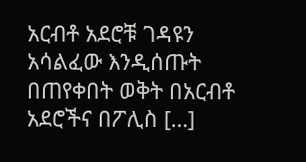አርብቶ አደሮቹ ገዳዩን አሳልፈው እንዲሰጡት በጠየቀበት ወቅት በአርብቶ አደሮችና በፖሊስ […]